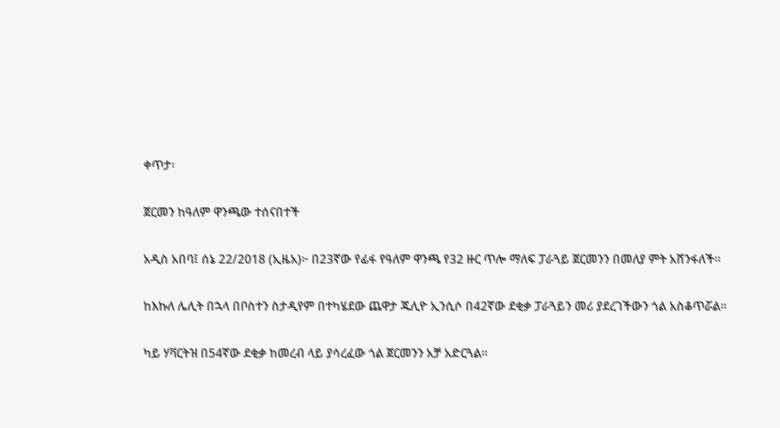ቀጥታ፡

ጀርመን ከዓለም ዋንጫው ተሰናበተች

አዲስ አበባ፤ ሰኔ 22/2018 (ኢዜአ)፦ በ23ኛው የፊፋ የዓለም ዋንጫ የ32 ዙር ጥሎ ማለፍ ፓራጓይ ጀርመንን በመለያ ምት አሸንፋለች።

ከእኩለ ሌሊት በኋላ በቦስተን ስታዲየም በተካሄደው ጨዋታ ጁሊዮ ኢንሲሶ በ42ኛው ደቂቃ ፓራጓይን መሪ ያደረገችውን ጎል አስቆጥሯል።

ካይ ሃቫርትዝ በ54ኛው ደቂቃ ከመረብ ላይ ያሳረፈው ጎል ጀርመንን አቻ አድርጓል።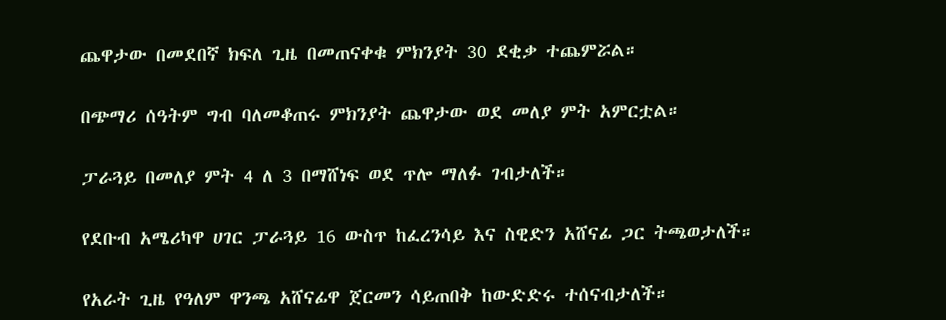ጨዋታው በመደበኛ ክፍለ ጊዜ በመጠናቀቁ ምክንያት 30 ደቂቃ ተጨምሯል።

በጭማሪ ሰዓትም ግብ ባለመቆጠሩ ምክንያት ጨዋታው ወደ መለያ ምት አምርቷል።

ፓራጓይ በመለያ ምት 4 ለ 3 በማሸነፍ ወደ ጥሎ ማለፉ ገብታለች።

የደቡብ አሜሪካዋ ሀገር ፓራጓይ 16 ውስጥ ከፈረንሳይ እና ስዊድን አሸናፊ ጋር ትጫወታለች።

የአራት ጊዜ የዓለም ዋንጫ አሸናፊዋ ጀርመን ሳይጠበቅ ከውድድሩ ተሰናብታለች።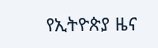የኢትዮጵያ ዜና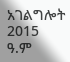አገልግሎት
2015
ዓ.ም